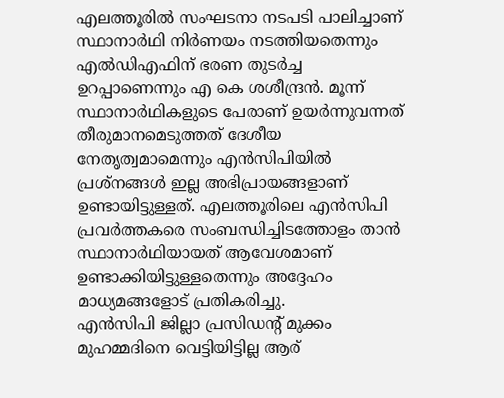എലത്തൂരിൽ സംഘടനാ നടപടി പാലിച്ചാണ് സ്ഥാനാർഥി നിർണയം നടത്തിയതെന്നും എൽഡിഎഫിന് ഭരണ തുടർച്ച ഉറപ്പാണെന്നും എ കെ ശശീന്ദ്രൻ. മൂന്ന് സ്ഥാനാർഥികളുടെ പേരാണ് ഉയർന്നുവന്നത് തീരുമാനമെടുത്തത് ദേശീയ നേതൃത്വമാമെന്നും എൻസിപിയിൽ പ്രശ്നങ്ങൾ ഇല്ല അഭിപ്രായങ്ങളാണ് ഉണ്ടായിട്ടുള്ളത്. എലത്തൂരിലെ എൻസിപി പ്രവർത്തകരെ സംബന്ധിച്ചിടത്തോളം താൻ സ്ഥാനാർഥിയായത് ആവേശമാണ് ഉണ്ടാക്കിയിട്ടുള്ളതെന്നും അദ്ദേഹം മാധ്യമങ്ങളോട് പ്രതികരിച്ചു.
എൻസിപി ജില്ലാ പ്രസിഡന്റ് മുക്കം മുഹമ്മദിനെ വെട്ടിയിട്ടില്ല ആര്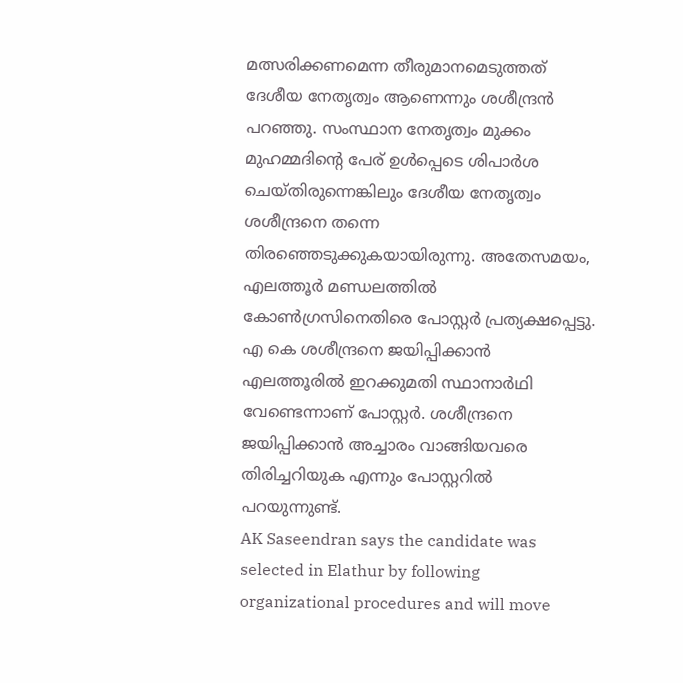മത്സരിക്കണമെന്ന തീരുമാനമെടുത്തത് ദേശീയ നേതൃത്വം ആണെന്നും ശശീന്ദ്രൻ പറഞ്ഞു. സംസ്ഥാന നേതൃത്വം മുക്കം മുഹമ്മദിന്റെ പേര് ഉൾപ്പെടെ ശിപാർശ ചെയ്തിരുന്നെങ്കിലും ദേശീയ നേതൃത്വം ശശീന്ദ്രനെ തന്നെ തിരഞ്ഞെടുക്കുകയായിരുന്നു. അതേസമയം, എലത്തൂർ മണ്ഡലത്തിൽ കോൺഗ്രസിനെതിരെ പോസ്റ്റർ പ്രത്യക്ഷപ്പെട്ടു. എ കെ ശശീന്ദ്രനെ ജയിപ്പിക്കാൻ എലത്തൂരിൽ ഇറക്കുമതി സ്ഥാനാർഥി വേണ്ടെന്നാണ് പോസ്റ്റർ. ശശീന്ദ്രനെ ജയിപ്പിക്കാൻ അച്ചാരം വാങ്ങിയവരെ തിരിച്ചറിയുക എന്നും പോസ്റ്ററിൽ പറയുന്നുണ്ട്.
AK Saseendran says the candidate was selected in Elathur by following organizational procedures and will move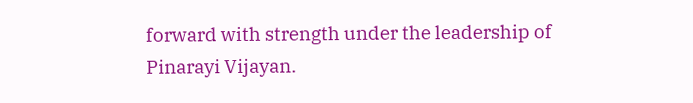forward with strength under the leadership of Pinarayi Vijayan.